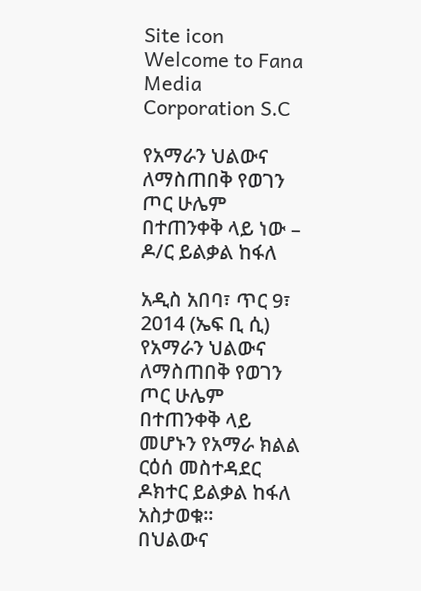Site icon Welcome to Fana Media Corporation S.C

የአማራን ህልውና ለማስጠበቅ የወገን ጦር ሁሌም በተጠንቀቅ ላይ ነው – ዶ/ር ይልቃል ከፋለ

አዲስ አበባ፣ ጥር 9፣ 2014 (ኤፍ ቢ ሲ) የአማራን ህልውና ለማስጠበቅ የወገን ጦር ሁሌም በተጠንቀቅ ላይ መሆኑን የአማራ ክልል ርዕሰ መስተዳደር ዶክተር ይልቃል ከፋለ አስታወቁ፡፡
በህልውና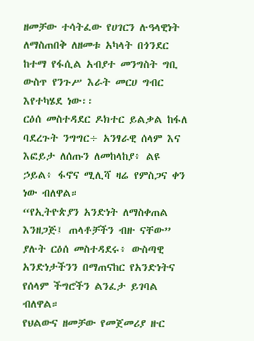ዘመቻው ተሳትፈው የሀገርን ሉዓላዊነት ለማስጠበቅ ለዘመቱ አካላት በጎንደር ከተማ የፋሲል አብያተ መንግስት ግቢ ውስጥ የንጉሥ እራት መርሀ ግብር እየተካሄደ ነው፡፡
ርዕሰ መስተዳደር ዶክተር ይልቃል ከፋለ ባደረጉት ንግግር÷ አንፃራዊ ሰላም እና እፎይታ ለሰጡን ለመከላከያ፥ ልዩ ኃይል፥ ፋኖና ሚሊሻ ዛሬ የምስጋና ቀን ነው ብለዋል።
“የኢትዮጵያን አንድነት ለማስቀጠል እንዘጋጅ፤ ጠላቶቻችን ብዙ ናቸው” ያሉት ርዕሰ መስተዳደሩ፥ ውስጣዊ አንድነታችንን በማጠናከር የአንድነትና የሰላም ችግሮችን ልንፈታ ይገባል ብለዋል።
የህልውና ዘመቻው የመጀመሪያ ዙር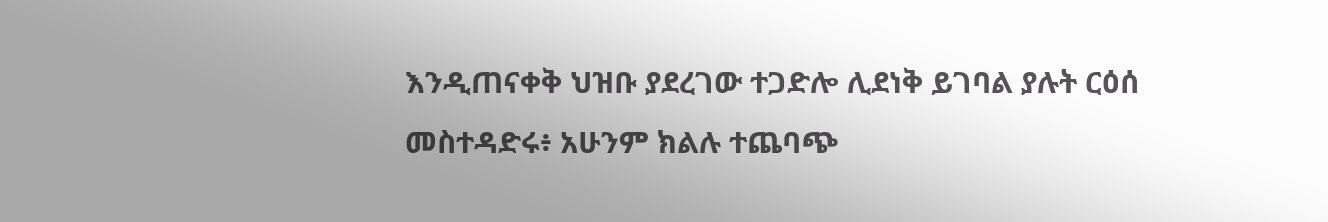እንዲጠናቀቅ ህዝቡ ያደረገው ተጋድሎ ሊደነቅ ይገባል ያሉት ርዕሰ መስተዳድሩ፥ አሁንም ክልሉ ተጨባጭ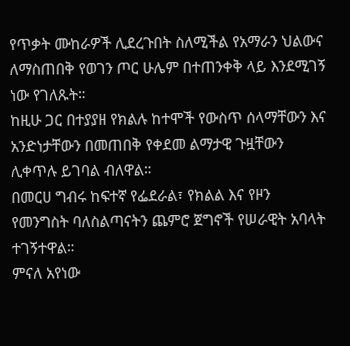የጥቃት ሙከራዎች ሊደረጉበት ስለሚችል የአማራን ህልውና ለማስጠበቅ የወገን ጦር ሁሌም በተጠንቀቅ ላይ እንደሚገኝ ነው የገለጹት።
ከዚሁ ጋር በተያያዘ የክልሉ ከተሞች የውስጥ ሰላማቸውን እና አንድነታቸውን በመጠበቅ የቀደመ ልማታዊ ጉዟቸውን ሊቀጥሉ ይገባል ብለዋል።
በመርሀ ግብሩ ከፍተኛ የፌደራል፣ የክልል እና የዞን የመንግስት ባለስልጣናትን ጨምሮ ጀግኖች የሠራዊት አባላት ተገኝተዋል።
ምናለ አየነው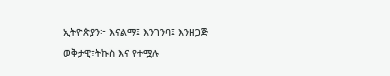ኢትዮጵያን፦ እናልማ፤ እንገንባ፤ እንዘጋጅ
ወቅታዊ፣ትኩስ እና የተሟሉ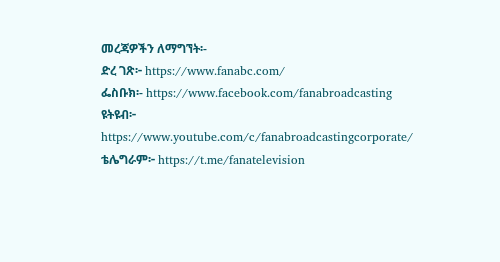መረጃዎችን ለማግኘት፡-
ድረ ገጽ፦ https://www.fanabc.com/
ፌስቡክ፡- https://www.facebook.com/fanabroadcasting
ዩትዩብ፦ https://www.youtube.com/c/fanabroadcastingcorporate/
ቴሌግራም፦ https://t.me/fanatelevision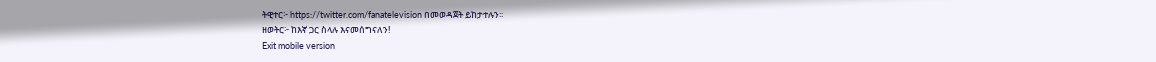ትዊተር፦ https://twitter.com/fanatelevision በመወዳጀት ይከታተሉን፡፡
ዘወትር፦ ከእኛ ጋር ስላሉ እናመሰግናለን!
Exit mobile version